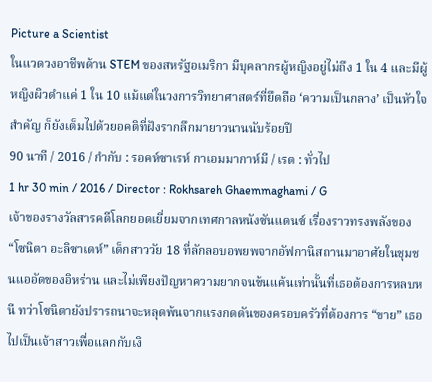Picture a Scientist
ในแวดวงอาชีพด้าน STEM ของสหรัฐอเมริกา มีบุคลากรผู้หญิงอยู่ไม่ถึง 1 ใน 4 และมีผู้หญิงผิวดำแค่ 1 ใน 10 แม้แต่ในวงการวิทยาศาสตร์ที่ยึดถือ ‘ความเป็นกลาง’ เป็นหัวใจสำคัญ ก็ยังเต็มไปด้วยอคติที่ฝังรากลึกมายาวนานนับร้อยปี
90 นาที / 2016 / กำกับ : รอคห์ซาเรห์ กาเอมมากาห์มี / เรต : ทั่วไป
1 hr 30 min / 2016 / Director : Rokhsareh Ghaemmaghami / G
เจ้าของรางวัลสารคดีโลกยอดเยี่ยมจากเทศกาลหนังซันแดนซ์ เรื่องราวทรงพลังของ “โซนิตา อะลิซาเดห์” เด็กสาววัย 18 ที่ลักลอบอพยพจากอัฟกานิสถานมาอาศัยในชุมชนแออัดของอิหร่าน และไม่เพียงปัญหาความยากจนข้นแค้นเท่านั้นที่เธอต้องการหลบหนี ทว่าโซนิตายังปรารถนาจะหลุดพ้นจากแรงกดดันของครอบครัวที่ต้องการ “ขาย” เธอไปเป็นเจ้าสาวเพื่อแลกกับเงิ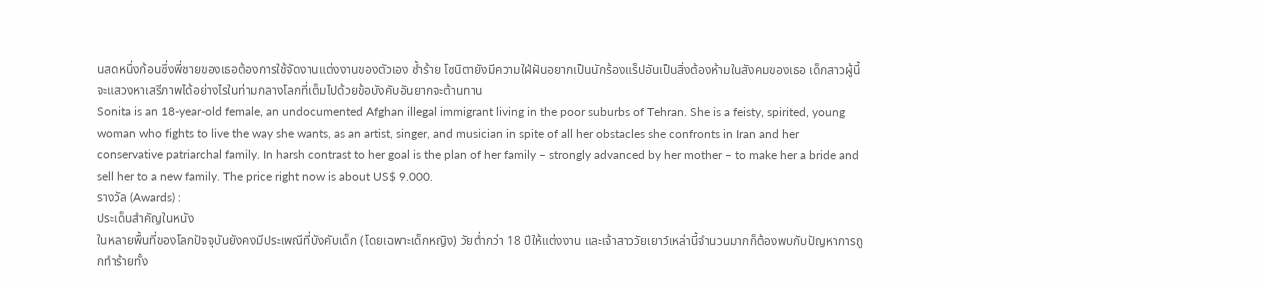นสดหนึ่งก้อนซึ่งพี่ชายของเธอต้องการใช้จัดงานแต่งงานของตัวเอง ซ้ำร้าย โซนิตายังมีความใฝ่ฝันอยากเป็นนักร้องแร็ปอันเป็นสิ่งต้องห้ามในสังคมของเธอ เด็กสาวผู้นี้จะแสวงหาเสรีภาพได้อย่างไรในท่ามกลางโลกที่เต็มไปด้วยข้อบังคับอันยากจะต้านทาน
Sonita is an 18-year-old female, an undocumented Afghan illegal immigrant living in the poor suburbs of Tehran. She is a feisty, spirited, young woman who fights to live the way she wants, as an artist, singer, and musician in spite of all her obstacles she confronts in Iran and her conservative patriarchal family. In harsh contrast to her goal is the plan of her family – strongly advanced by her mother – to make her a bride and sell her to a new family. The price right now is about US$ 9.000.
รางวัล (Awards) :
ประเด็นสำคัญในหนัง
ในหลายพื้นที่ของโลกปัจจุบันยังคงมีประเพณีที่บังคับเด็ก (โดยเฉพาะเด็กหญิง) วัยต่ำกว่า 18 ปีให้แต่งงาน และเจ้าสาววัยเยาว์เหล่านี้จำนวนมากก็ต้องพบกับปัญหาการถูกทำร้ายทั้ง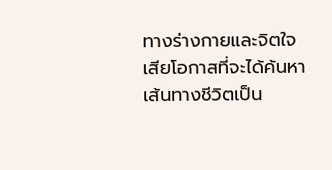ทางร่างกายและจิตใจ เสียโอกาสที่จะได้ค้นหาเส้นทางชีวิตเป็น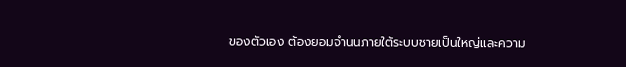ของตัวเอง ต้องยอมจำนนภายใต้ระบบชายเป็นใหญ่และความ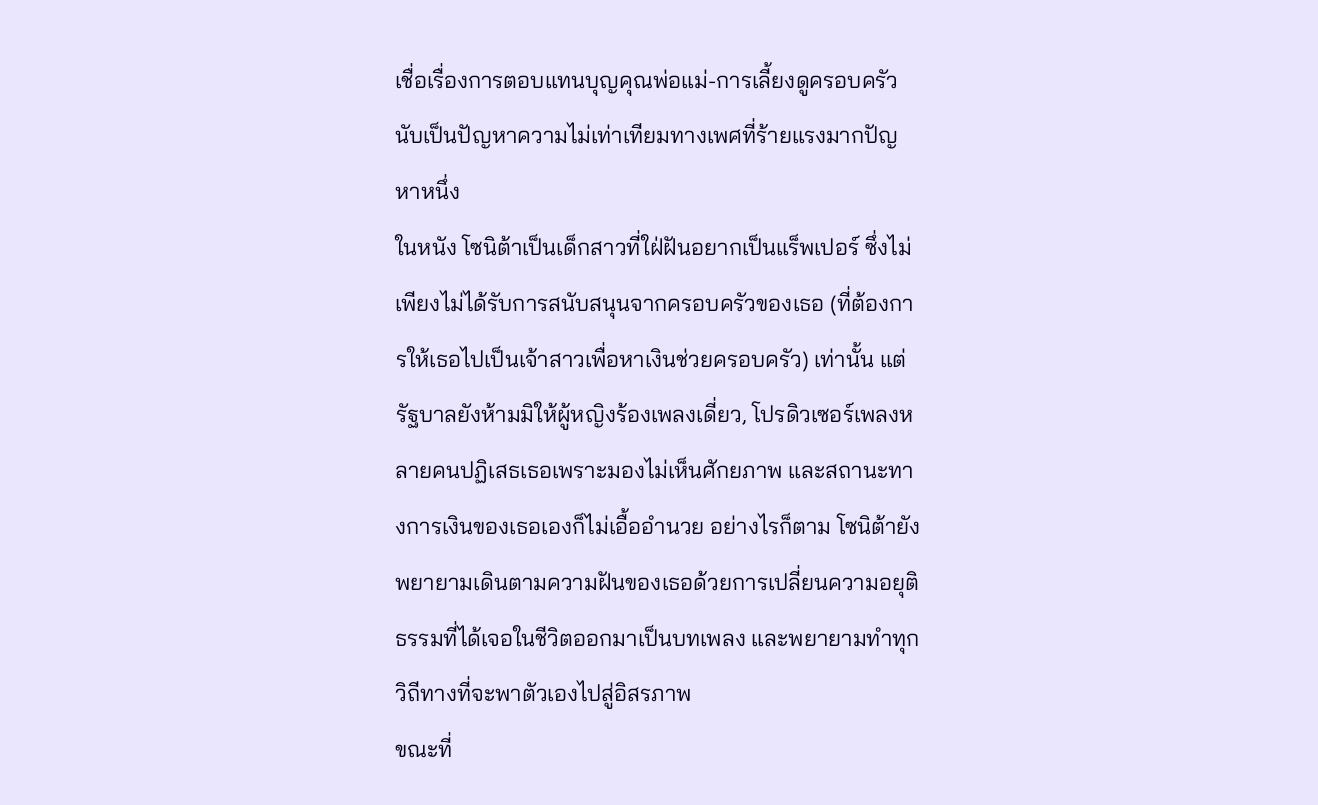เชื่อเรื่องการตอบแทนบุญคุณพ่อแม่-การเลี้ยงดูครอบครัว นับเป็นปัญหาความไม่เท่าเทียมทางเพศที่ร้ายแรงมากปัญหาหนึ่ง
ในหนัง โซนิต้าเป็นเด็กสาวที่ใฝ่ฝันอยากเป็นแร็พเปอร์ ซึ่งไม่เพียงไม่ได้รับการสนับสนุนจากครอบครัวของเธอ (ที่ต้องการให้เธอไปเป็นเจ้าสาวเพื่อหาเงินช่วยครอบครัว) เท่านั้น แต่รัฐบาลยังห้ามมิให้ผู้หญิงร้องเพลงเดี่ยว, โปรดิวเซอร์เพลงหลายคนปฏิเสธเธอเพราะมองไม่เห็นศักยภาพ และสถานะทางการเงินของเธอเองก็ไม่เอื้ออำนวย อย่างไรก็ตาม โซนิต้ายังพยายามเดินตามความฝันของเธอด้วยการเปลี่ยนความอยุติธรรมที่ได้เจอในชีวิตออกมาเป็นบทเพลง และพยายามทำทุกวิถีทางที่จะพาตัวเองไปสู่อิสรภาพ
ขณะที่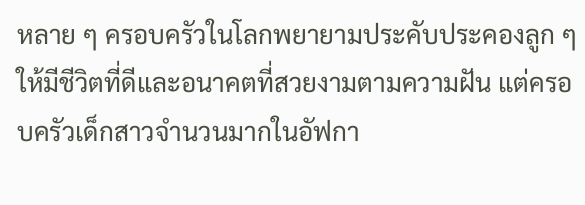หลาย ๆ ครอบครัวในโลกพยายามประคับประคองลูก ๆ ให้มีชีวิตที่ดีและอนาคตที่สวยงามตามความฝัน แต่ครอบครัวเด็กสาวจำนวนมากในอัฟกา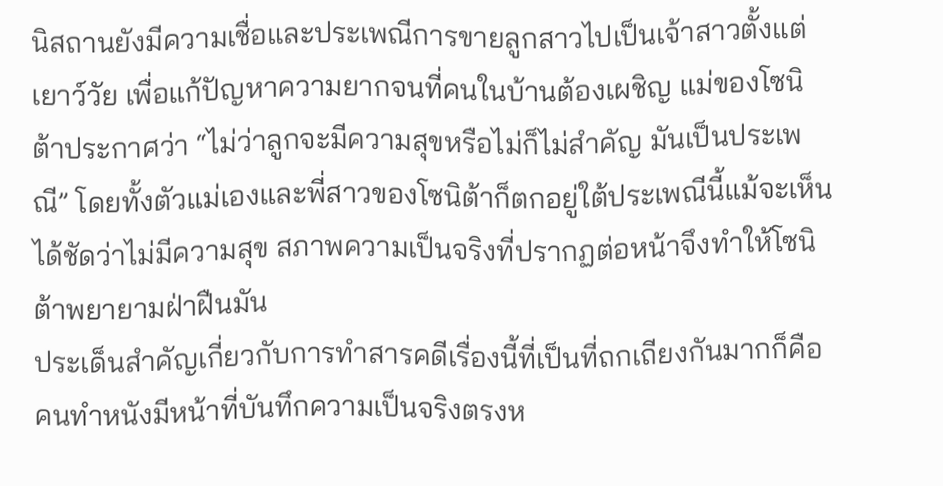นิสถานยังมีความเชื่อและประเพณีการขายลูกสาวไปเป็นเจ้าสาวตั้งแต่เยาว์วัย เพื่อแก้ปัญหาความยากจนที่คนในบ้านต้องเผชิญ แม่ของโซนิต้าประกาศว่า “ไม่ว่าลูกจะมีความสุขหรือไม่ก็ไม่สำคัญ มันเป็นประเพณี” โดยทั้งตัวแม่เองและพี่สาวของโซนิต้าก็ตกอยู่ใต้ประเพณีนี้แม้จะเห็นได้ชัดว่าไม่มีความสุข สภาพความเป็นจริงที่ปรากฏต่อหน้าจึงทำให้โซนิต้าพยายามฝ่าฝืนมัน
ประเด็นสำคัญเกี่ยวกับการทำสารคดีเรื่องนี้ที่เป็นที่ถกเถียงกันมากก็คือ คนทำหนังมีหน้าที่บันทึกความเป็นจริงตรงห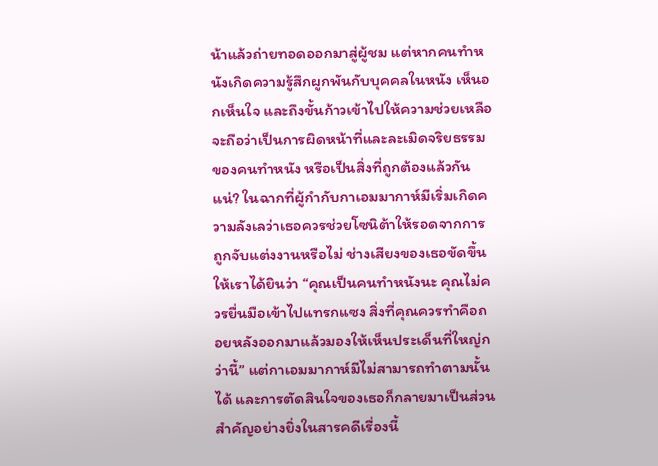น้าแล้วถ่ายทอดออกมาสู่ผู้ชม แต่หากคนทำหนังเกิดความรู้สึกผูกพันกับบุคคลในหนัง เห็นอกเห็นใจ และถึงขั้นก้าวเข้าไปให้ความช่วยเหลือ จะถือว่าเป็นการผิดหน้าที่และละเมิดจริยธรรมของคนทำหนัง หรือเป็นสิ่งที่ถูกต้องแล้วกันแน่? ในฉากที่ผู้กำกับกาเอมมากาห์มีเริ่มเกิดความลังเลว่าเธอควรช่วยโซนิต้าให้รอดจากการถูกจับแต่งงานหรือไม่ ช่างเสียงของเธอขัดขึ้นให้เราได้ยินว่า “คุณเป็นคนทำหนังนะ คุณไม่ควรยื่นมือเข้าไปแทรกแซง สิ่งที่คุณควรทำคือถอยหลังออกมาแล้วมองให้เห็นประเด็นที่ใหญ่กว่านี้” แต่กาเอมมากาห์มีไม่สามารถทำตามนั้นได้ และการตัดสินใจของเธอก็กลายมาเป็นส่วนสำคัญอย่างยิ่งในสารคดีเรื่องนี้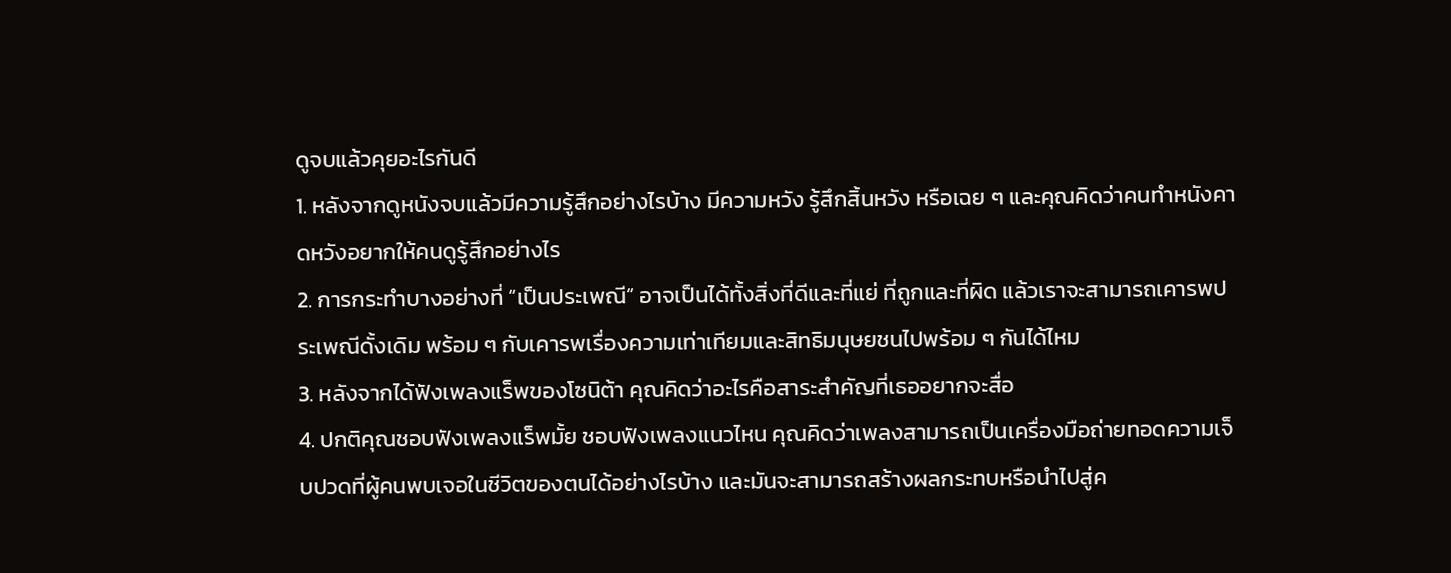ดูจบแล้วคุยอะไรกันดี
1. หลังจากดูหนังจบแล้วมีความรู้สึกอย่างไรบ้าง มีความหวัง รู้สึกสิ้นหวัง หรือเฉย ๆ และคุณคิดว่าคนทำหนังคาดหวังอยากให้คนดูรู้สึกอย่างไร
2. การกระทำบางอย่างที่ “เป็นประเพณี” อาจเป็นได้ทั้งสิ่งที่ดีและที่แย่ ที่ถูกและที่ผิด แล้วเราจะสามารถเคารพประเพณีดั้งเดิม พร้อม ๆ กับเคารพเรื่องความเท่าเทียมและสิทธิมนุษยชนไปพร้อม ๆ กันได้ไหม
3. หลังจากได้ฟังเพลงแร็พของโซนิต้า คุณคิดว่าอะไรคือสาระสำคัญที่เธออยากจะสื่อ
4. ปกติคุณชอบฟังเพลงแร็พมั้ย ชอบฟังเพลงแนวไหน คุณคิดว่าเพลงสามารถเป็นเครื่องมือถ่ายทอดความเจ็บปวดที่ผู้คนพบเจอในชีวิตของตนได้อย่างไรบ้าง และมันจะสามารถสร้างผลกระทบหรือนำไปสู่ค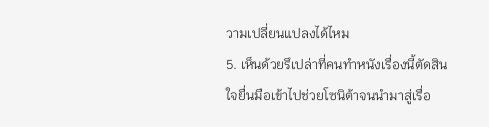วามเปลี่ยนแปลงได้ไหม
5. เห็นด้วยรึเปล่าที่คนทำหนังเรื่องนี้ตัดสินใจยื่นมือเข้าไปช่วยโซนิต้าจนนำมาสู่เรื่อ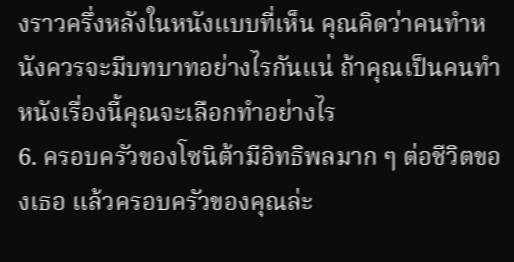งราวครึ่งหลังในหนังแบบที่เห็น คุณคิดว่าคนทำหนังควรจะมีบทบาทอย่างไรกันแน่ ถ้าคุณเป็นคนทำหนังเรื่องนี้คุณจะเลือกทำอย่างไร
6. ครอบครัวของโซนิต้ามีอิทธิพลมาก ๆ ต่อชีวิตของเธอ แล้วครอบครัวของคุณล่ะ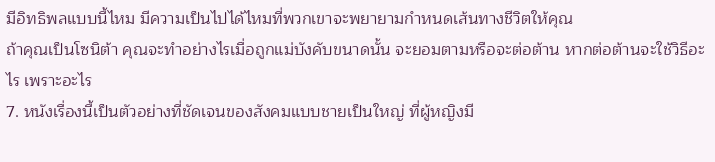มีอิทธิพลแบบนี้ไหม มีความเป็นไปได้ไหมที่พวกเขาจะพยายามกำหนดเส้นทางชีวิตให้คุณ
ถ้าคุณเป็นโซนิต้า คุณจะทำอย่างไรเมื่อถูกแม่บังคับขนาดนั้น จะยอมตามหรือจะต่อต้าน หากต่อต้านจะใช้วิธีอะไร เพราะอะไร
7. หนังเรื่องนี้เป็นตัวอย่างที่ชัดเจนของสังคมแบบชายเป็นใหญ่ ที่ผู้หญิงมี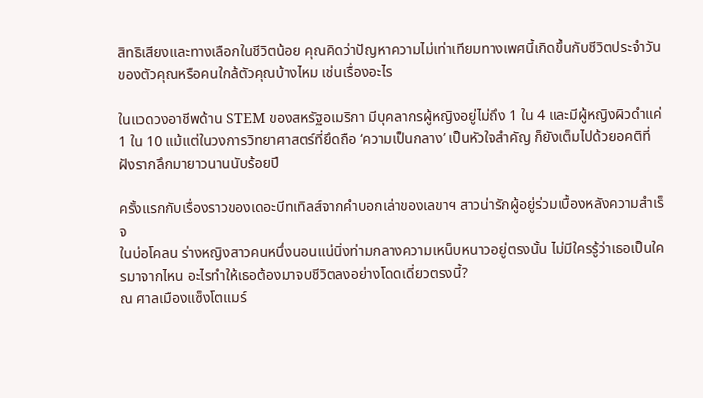สิทธิเสียงและทางเลือกในชีวิตน้อย คุณคิดว่าปัญหาความไม่เท่าเทียมทางเพศนี้เกิดขึ้นกับชีวิตประจำวันของตัวคุณหรือคนใกล้ตัวคุณบ้างไหม เช่นเรื่องอะไร

ในแวดวงอาชีพด้าน STEM ของสหรัฐอเมริกา มีบุคลากรผู้หญิงอยู่ไม่ถึง 1 ใน 4 และมีผู้หญิงผิวดำแค่ 1 ใน 10 แม้แต่ในวงการวิทยาศาสตร์ที่ยึดถือ ‘ความเป็นกลาง’ เป็นหัวใจสำคัญ ก็ยังเต็มไปด้วยอคติที่ฝังรากลึกมายาวนานนับร้อยปี

ครั้งแรกกับเรื่องราวของเดอะบีทเทิลส์จากคำบอกเล่าของเลขาฯ สาวน่ารักผู้อยู่ร่วมเบื้องหลังความสำเร็จ
ในบ่อโคลน ร่างหญิงสาวคนหนึ่งนอนแน่นิ่งท่ามกลางความเหน็บหนาวอยู่ตรงนั้น ไม่มีใครรู้ว่าเธอเป็นใครมาจากไหน อะไรทำให้เธอต้องมาจบชีวิตลงอย่างโดดเดี่ยวตรงนี้?
ณ ศาลเมืองแซ็งโตแมร์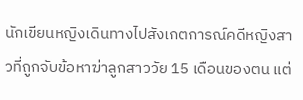นักเขียนหญิงเดินทางไปสังเกตการณ์คดีหญิงสาวที่ถูกจับข้อหาฆ่าลูกสาววัย 15 เดือนของตน แต่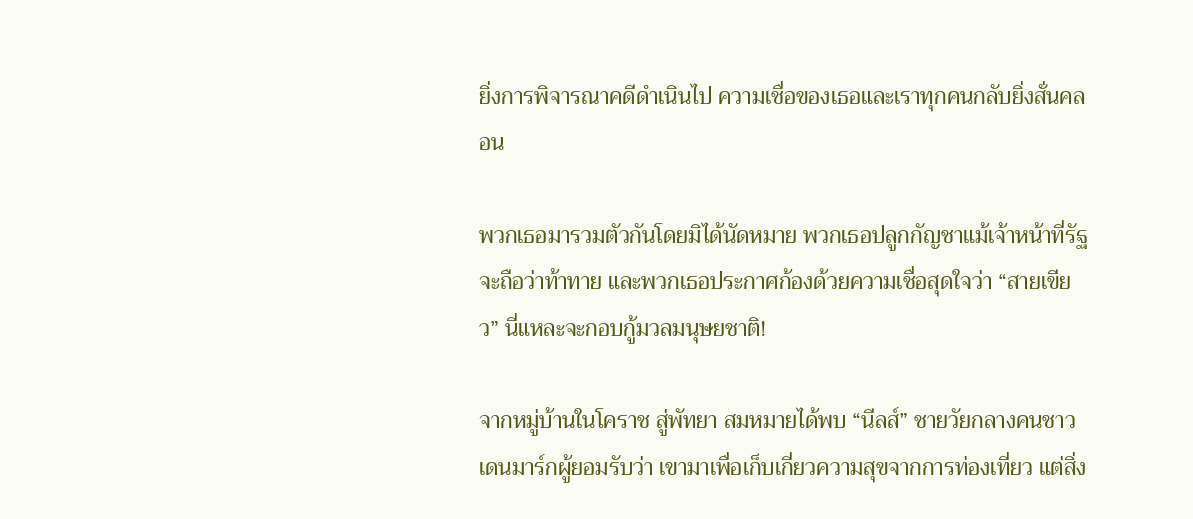ยิ่งการพิจารณาคดีดำเนินไป ความเชื่อของเธอและเราทุกคนกลับยิ่งสั่นคลอน

พวกเธอมารวมตัวกันโดยมิได้นัดหมาย พวกเธอปลูกกัญชาแม้เจ้าหน้าที่รัฐจะถือว่าท้าทาย และพวกเธอประกาศก้องด้วยความเชื่อสุดใจว่า “สายเขียว” นี่แหละจะกอบกู้มวลมนุษยชาติ!

จากหมู่บ้านในโคราช สู่พัทยา สมหมายได้พบ “นีลส์” ชายวัยกลางคนชาวเดนมาร์กผู้ยอมรับว่า เขามาเพื่อเก็บเกี่ยวความสุขจากการท่องเที่ยว แต่สิ่ง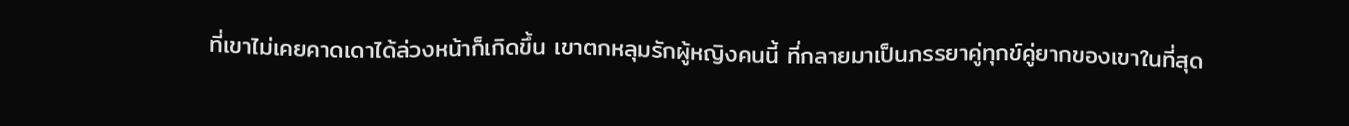ที่เขาไม่เคยคาดเดาได้ล่วงหน้าก็เกิดขึ้น เขาตกหลุมรักผู้หญิงคนนี้ ที่กลายมาเป็นภรรยาคู่ทุกข์คู่ยากของเขาในที่สุด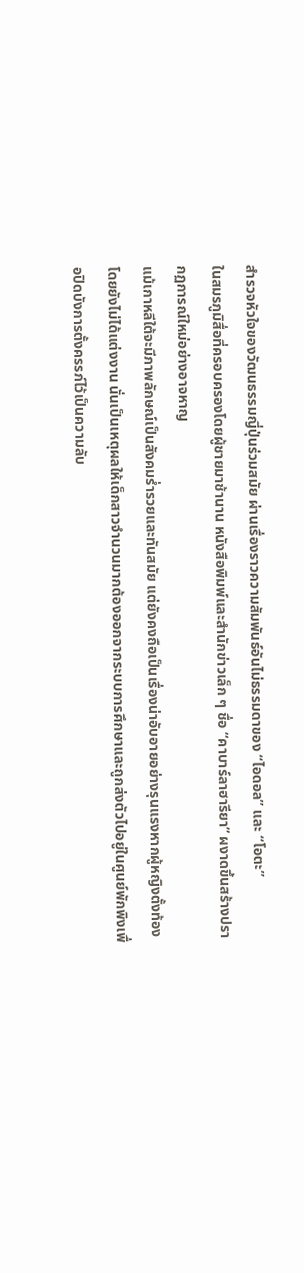สำรวจหัวใจของวัฒนธรรมญี่ปุ่นร่วมสมัย ผ่านเรื่องราวความสัมพันธ์อันไม่ธรรมดาของ “ไอดอล” และ “โอตะ”
ในสมรภูมิสื่อที่ครอบครองโดยผู้ชายมาช้านาน หนังสือพิมพ์และสำนักข่าวเล็ก ๆ ชื่อ “คาบาร์ลาฮารียา” ผงาดขึ้นสร้างปรากฏการณ์ใหม่อย่างอาจหาญ
แม้เกาหลีใต้จะมีภาพลักษณ์เป็นสังคมร่ำรวยและทันสมัย แต่ยังคงถือเป็นเรื่องน่าอับอายอย่างรุนแรงหากผู้หญิงตั้งท้องโดยยังไม่ได้แต่งงาน นั่นเป็นเหตุผลให้เด็กสาวจำนวนมากต้องออกจากระบบการศึกษาและถูกส่งตัวไปอยู่ในศูนย์พักพิงเพื่อปิดบังการตั้งครรภ์ไว้เป็นความลับ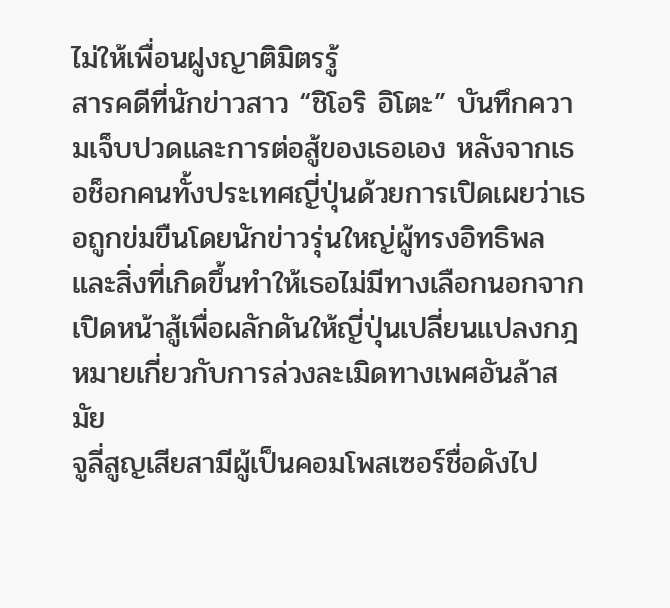ไม่ให้เพื่อนฝูงญาติมิตรรู้
สารคดีที่นักข่าวสาว “ชิโอริ อิโตะ” บันทึกความเจ็บปวดและการต่อสู้ของเธอเอง หลังจากเธอช็อกคนทั้งประเทศญี่ปุ่นด้วยการเปิดเผยว่าเธอถูกข่มขืนโดยนักข่าวรุ่นใหญ่ผู้ทรงอิทธิพล และสิ่งที่เกิดขึ้นทำให้เธอไม่มีทางเลือกนอกจากเปิดหน้าสู้เพื่อผลักดันให้ญี่ปุ่นเปลี่ยนแปลงกฎหมายเกี่ยวกับการล่วงละเมิดทางเพศอันล้าสมัย
จูลี่สูญเสียสามีผู้เป็นคอมโพสเซอร์ชื่อดังไป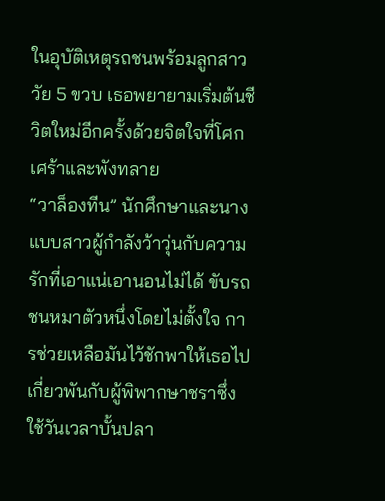ในอุบัติเหตุรถชนพร้อมลูกสาววัย 5 ขวบ เธอพยายามเริ่มต้นชีวิตใหม่อีกครั้งด้วยจิตใจที่โศกเศร้าและพังทลาย
“วาล็องทีน” นักศึกษาและนางแบบสาวผู้กำลังว้าวุ่นกับความรักที่เอาแน่เอานอนไม่ได้ ขับรถชนหมาตัวหนึ่งโดยไม่ตั้งใจ การช่วยเหลือมันไว้ชักพาให้เธอไปเกี่ยวพันกับผู้พิพากษาชราซึ่งใช้วันเวลาบั้นปลา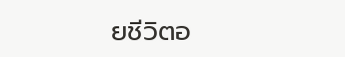ยชีวิตอ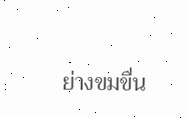ย่างขมขื่น